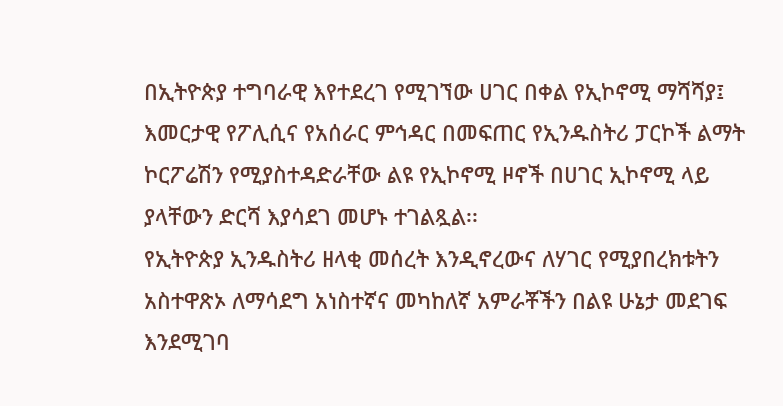በኢትዮጵያ ተግባራዊ እየተደረገ የሚገኘው ሀገር በቀል የኢኮኖሚ ማሻሻያ፤ እመርታዊ የፖሊሲና የአሰራር ምኅዳር በመፍጠር የኢንዱስትሪ ፓርኮች ልማት ኮርፖሬሽን የሚያስተዳድራቸው ልዩ የኢኮኖሚ ዞኖች በሀገር ኢኮኖሚ ላይ ያላቸውን ድርሻ እያሳደገ መሆኑ ተገልጿል፡፡
የኢትዮጵያ ኢንዱስትሪ ዘላቂ መሰረት እንዲኖረውና ለሃገር የሚያበረክቱትን አስተዋጽኦ ለማሳደግ አነስተኛና መካከለኛ አምራቾችን በልዩ ሁኔታ መደገፍ እንደሚገባ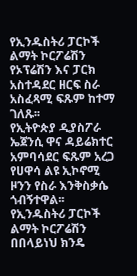የኢንዱስትሪ ፓርኮች ልማት ኮርፖሬሽን የኦፕሬሽን እና ፓርክ አስተዳደር ዘርፍ ስራ አስፈጻሚ ፍጹም ከተማ ገለጹ፡፡
የኢትዮጵያ ዲያስፖራ ኤጀንሲ ዋና ዳይሬክተር አምባሳደር ፍጹም አረጋ የሀዋሳ ልዩ ኢኮኖሚ ዞንን የስራ እንቅስቃሴ ጎብኝተዋል፡፡
የኢንዱስትሪ ፓርኮች ልማት ኮርፖሬሽን በበላይነህ ክንዴ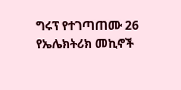ግሩፕ የተገጣጠሙ 26 የኤሌክትሪክ መኪኖች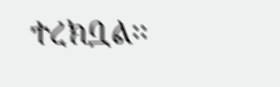ተረክቧል፡፡